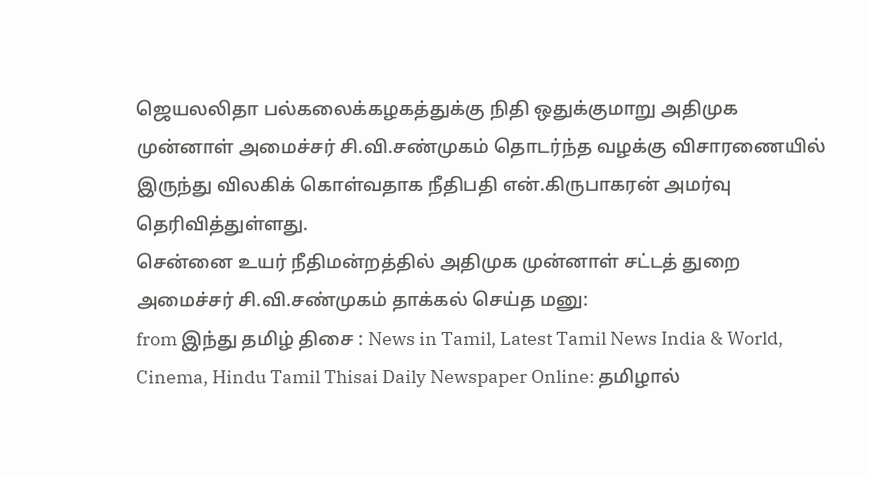ஜெயலலிதா பல்கலைக்கழகத்துக்கு நிதி ஒதுக்குமாறு அதிமுக முன்னாள் அமைச்சர் சி.வி.சண்முகம் தொடர்ந்த வழக்கு விசாரணையில் இருந்து விலகிக் கொள்வதாக நீதிபதி என்.கிருபாகரன் அமர்வு தெரிவித்துள்ளது.
சென்னை உயர் நீதிமன்றத்தில் அதிமுக முன்னாள் சட்டத் துறை அமைச்சர் சி.வி.சண்முகம் தாக்கல் செய்த மனு:
from இந்து தமிழ் திசை : News in Tamil, Latest Tamil News India & World, Cinema, Hindu Tamil Thisai Daily Newspaper Online: தமிழால்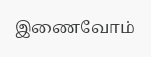இணைவோம்